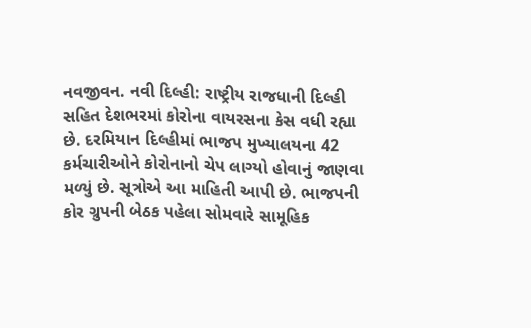નવજીવન. નવી દિલ્હી: રાષ્ટ્રીય રાજધાની દિલ્હી સહિત દેશભરમાં કોરોના વાયરસના કેસ વધી રહ્યા છે. દરમિયાન દિલ્હીમાં ભાજપ મુખ્યાલયના 42 કર્મચારીઓને કોરોનાનો ચેપ લાગ્યો હોવાનું જાણવા મળ્યું છે. સૂત્રોએ આ માહિતી આપી છે. ભાજપની કોર ગ્રુપની બેઠક પહેલા સોમવારે સામૂહિક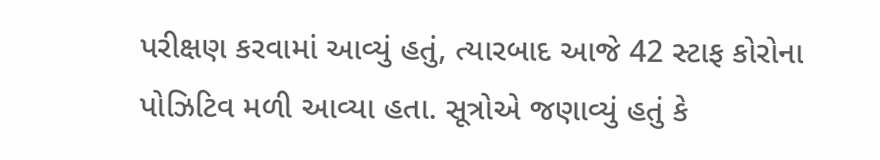પરીક્ષણ કરવામાં આવ્યું હતું, ત્યારબાદ આજે 42 સ્ટાફ કોરોના પોઝિટિવ મળી આવ્યા હતા. સૂત્રોએ જણાવ્યું હતું કે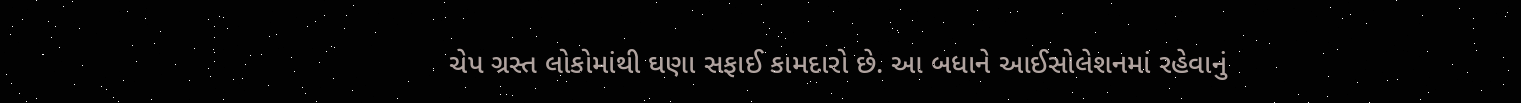ચેપ ગ્રસ્ત લોકોમાંથી ઘણા સફાઈ કામદારો છે. આ બધાને આઈસોલેશનમાં રહેવાનું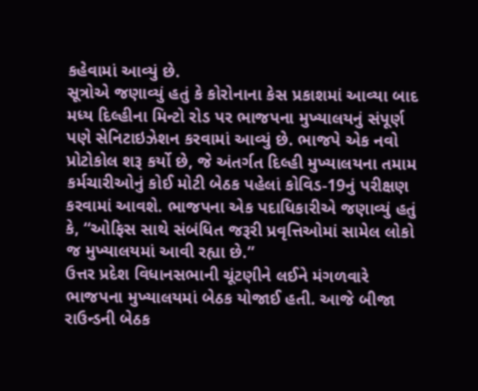કહેવામાં આવ્યું છે.
સૂત્રોએ જણાવ્યું હતું કે કોરોનાના કેસ પ્રકાશમાં આવ્યા બાદ મધ્ય દિલ્હીના મિન્ટો રોડ પર ભાજપના મુખ્યાલયનું સંપૂર્ણ પણે સેનિટાઇઝેશન કરવામાં આવ્યું છે. ભાજપે એક નવો પ્રોટોકોલ શરૂ કર્યો છે, જે અંતર્ગત દિલ્હી મુખ્યાલયના તમામ કર્મચારીઓનું કોઈ મોટી બેઠક પહેલાં કોવિડ-19નું પરીક્ષણ કરવામાં આવશે. ભાજપના એક પદાધિકારીએ જણાવ્યું હતું કે, “ઓફિસ સાથે સંબંધિત જરૂરી પ્રવૃત્તિઓમાં સામેલ લોકો જ મુખ્યાલયમાં આવી રહ્યા છે.”
ઉત્તર પ્રદેશ વિધાનસભાની ચૂંટણીને લઈને મંગળવારે ભાજપના મુખ્યાલયમાં બેઠક યોજાઈ હતી. આજે બીજા રાઉન્ડની બેઠક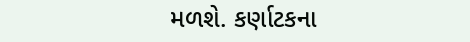મળશે. કર્ણાટકના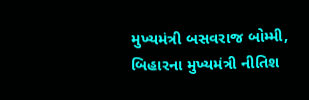મુખ્યમંત્રી બસવરાજ બોમ્મી, બિહારના મુખ્યમંત્રી નીતિશ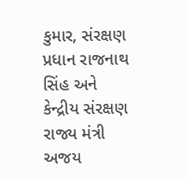કુમાર, સંરક્ષણ પ્રધાન રાજનાથ સિંહ અને કેન્દ્રીય સંરક્ષણ રાજ્ય મંત્રી અજય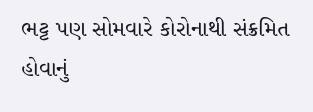ભટ્ટ પણ સોમવારે કોરોનાથી સંક્રમિત હોવાનું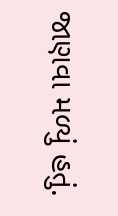જાણવા મળ્યું હતું.